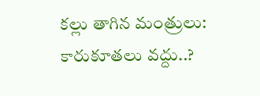కల్లు తాగిన మంత్రులు: కారుకూతలు వద్దు..?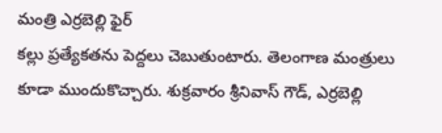మంత్రి ఎర్రబెల్లి ఫైర్
కల్లు ప్రత్యేకతను పెద్దలు చెబుతుంటారు. తెలంగాణ మంత్రులు కూడా ముందుకొచ్చారు. శుక్రవారం శ్రీనివాస్ గౌడ్, ఎర్రబెల్లి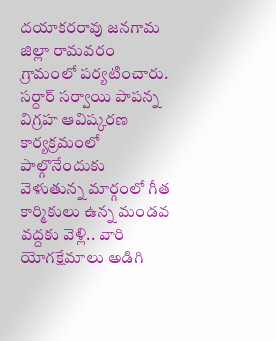దయాకరరావు జనగామ జిల్లా రామవరం గ్రామంలో పర్యటించారు. సర్దార్ సర్వాయి పాపన్న విగ్రహ ఆవిష్కరణ కార్యక్రమంలో పాల్గొనేందుకు వెళుతున్న మార్గంలో గీత కార్మికులు ఉన్న మండవ వద్దకు వెళ్లి.. వారి యోగక్షేమాలు అడిగి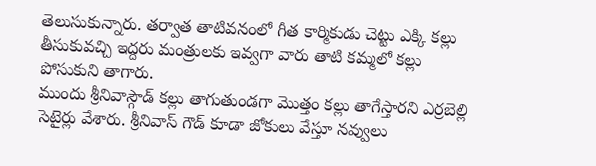తెలుసుకున్నారు. తర్వాత తాటివనంలో గీత కార్మికుడు చెట్టు ఎక్కి కల్లు తీసుకువచ్చి ఇద్దరు మంత్రులకు ఇవ్వగా వారు తాటి కమ్మలో కల్లు పోసుకుని తాగారు.
ముందు శ్రీనివాస్గౌడ్ కల్లు తాగుతుండగా మొత్తం కల్లు తాగేస్తారని ఎర్రబెల్లి సెటైర్లు వేశారు. శ్రీనివాస్ గౌడ్ కూడా జోకులు వేస్తూ నవ్వులు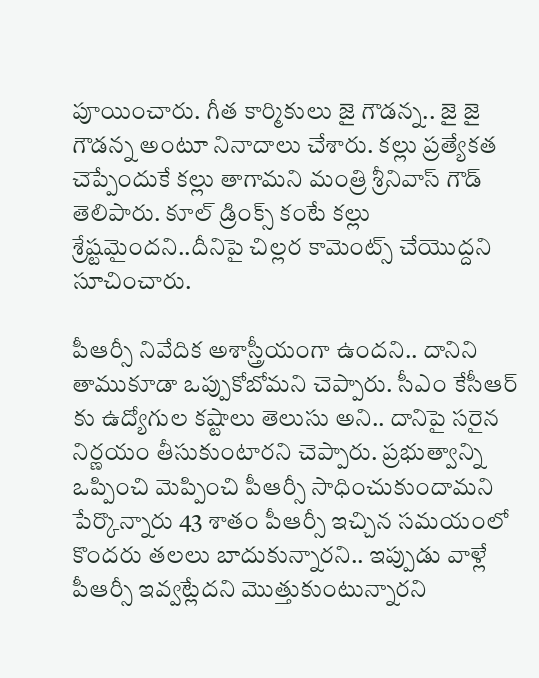పూయించారు. గీత కార్మికులు జై గౌడన్న.. జై జై గౌడన్న అంటూ నినాదాలు చేశారు. కల్లు ప్రత్యేకత చెప్పేందుకే కల్లు తాగామని మంత్రి శ్రీనివాస్ గౌడ్ తెలిపారు. కూల్ డ్రింక్స్ కంటే కల్లు శ్రేష్టమైందని..దీనిపై చిల్లర కామెంట్స్ చేయొద్దని సూచించారు.

పీఆర్సీ నివేదిక అశాస్త్రీయంగా ఉందని.. దానిని తాముకూడా ఒప్పుకోబోమని చెప్పారు. సీఎం కేసీఆర్ కు ఉద్యోగుల కష్టాలు తెలుసు అని.. దానిపై సరైన నిర్ణయం తీసుకుంటారని చెప్పారు. ప్రభుత్వాన్ని ఒప్పించి మెప్పించి పీఆర్సీ సాధించుకుందామని పేర్కొన్నారు 43 శాతం పీఆర్సీ ఇచ్చిన సమయంలో కొందరు తలలు బాదుకున్నారని.. ఇప్పుడు వాళ్లే పీఆర్సీ ఇవ్వట్లేదని మొత్తుకుంటున్నారని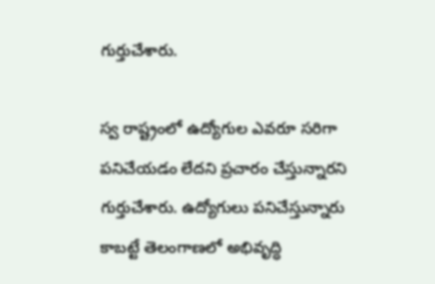గుర్తుచేశారు.

స్వ రాష్ట్రంలో ఉద్యోగుల ఎవరూ సరిగా పనిచేయడం లేదని ప్రచారం చేస్తున్నారని గుర్తుచేశారు. ఉద్యోగులు పనిచేస్తున్నారు కాబట్టే తెలంగాణలో అభివృద్ధి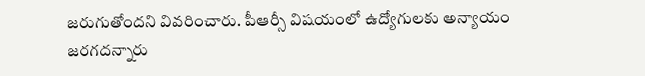జరుగుతోందని వివరించారు. పీఆర్సీ విషయంలో ఉద్యోగులకు అన్యాయం జరగదన్నారు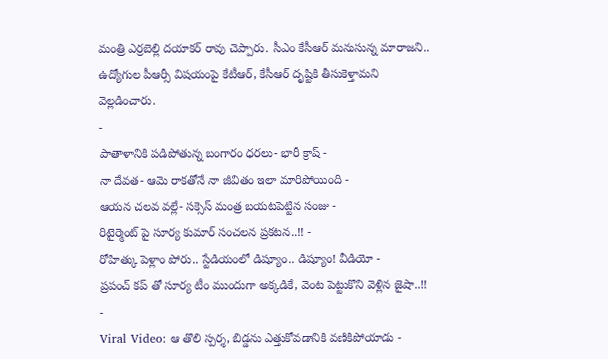మంత్రి ఎర్రబెల్లి దయాకర్ రావు చెప్పారు. సీఎం కేసీఆర్ మనుసున్న మారాజని.. ఉద్యోగుల పీఆర్సీ విషయంపై కేటీఆర్, కేసీఆర్ దృష్టికి తీసుకెళ్తామని వెల్లడించారు.
-
పాతాళానికి పడిపోతున్న బంగారం ధరలు- భారీ క్రాష్ -
నా దేవత- ఆమె రాకతోనే నా జీవితం ఇలా మారిపోయింది -
ఆయన చలవ వల్లే- సక్సెస్ మంత్ర బయటపెట్టిన సంజు -
రిటైర్మెంట్ పై సూర్య కుమార్ సంచలన ప్రకటన..!! -
రోహిత్కు పెళ్లాం పోరు.. స్టేడియంలో డిష్యూం.. డిష్యూం! వీడియో -
ప్రపంచ్ కప్ తో సూర్య టీం ముందుగా అక్కడికే, వెంట పెట్టుకొని వెళ్లిన జైషా..!! -
Viral Video: ఆ తొలి స్పర్శ, బిడ్డను ఎత్తుకోవడానికి వణికిపోయాడు -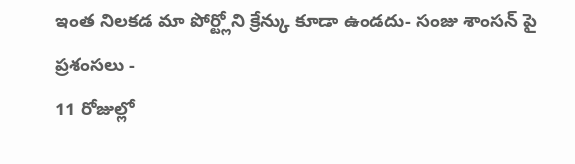ఇంత నిలకడ మా పోర్ట్లోని క్రేన్కు కూడా ఉండదు- సంజు శాంసన్ పై ప్రశంసలు -
11 రోజుల్లో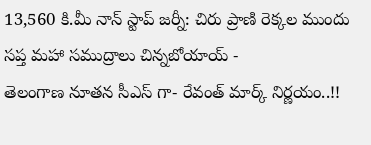13,560 కి.మీ నాన్ స్టాప్ జర్నీ: చిరు ప్రాణి రెక్కల ముందు సప్త మహా సముద్రాలు చిన్నబోయాయ్ -
తెలంగాణ నూతన సీఎస్ గా- రేవంత్ మార్క్ నిర్ణయం..!!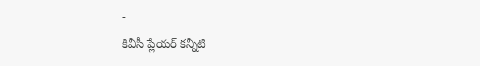-
కివీసీ ప్లేయర్ కన్నీటి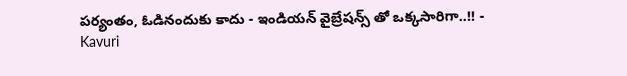పర్యంతం, ఓడినందుకు కాదు - ఇండియన్ వైబ్రేషన్స్ తో ఒక్కసారిగా..!! -
Kavuri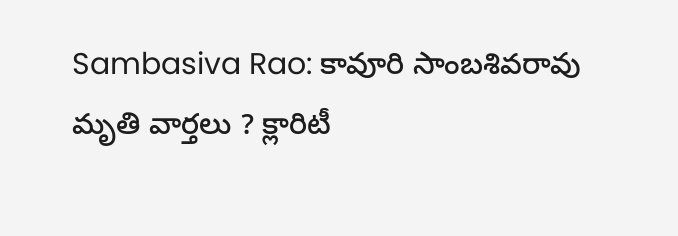Sambasiva Rao: కావూరి సాంబశివరావు మృతి వార్తలు ? క్లారిటీ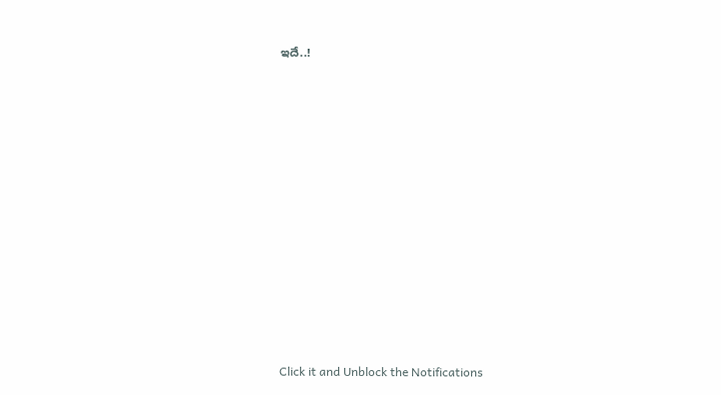ఇదే..!












Click it and Unblock the Notifications